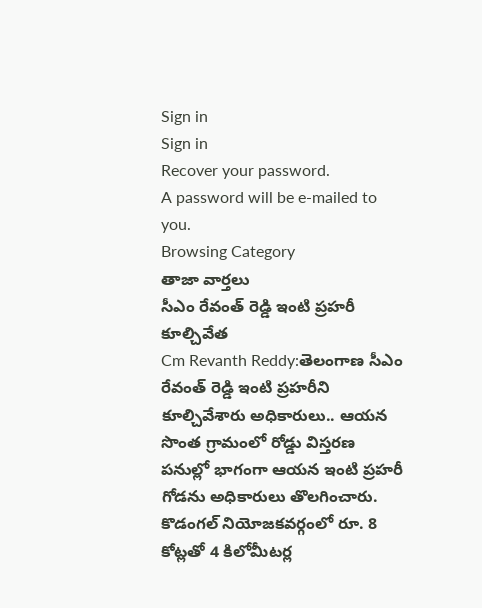Sign in
Sign in
Recover your password.
A password will be e-mailed to you.
Browsing Category
తాజా వార్తలు
సీఎం రేవంత్ రెడ్డి ఇంటి ప్రహరీ కూల్చివేత
Cm Revanth Reddy:తెలంగాణ సీఎం రేవంత్ రెడ్డి ఇంటి ప్రహరీని కూల్చివేశారు అధికారులు.. ఆయన సొంత గ్రామంలో రోడ్డు విస్తరణ పనుల్లో భాగంగా ఆయన ఇంటి ప్రహరీ గోడను అధికారులు తొలగించారు. కొడంగల్ నియోజకవర్గంలో రూ. 8 కోట్లతో 4 కిలోమీటర్ల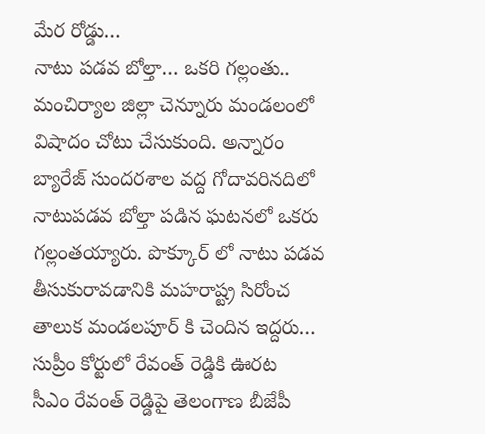మేర రోడ్డు…
నాటు పడవ బోల్తా… ఒకరి గల్లంతు..
మంచిర్యాల జిల్లా చెన్నూరు మండలంలో విషాదం చోటు చేసుకుంది. అన్నారం బ్యారేజ్ సుందరశాల వద్ద గోదావరినదిలో నాటుపడవ బోల్తా పడిన ఘటనలో ఒకరు గల్లంతయ్యారు. పొక్కూర్ లో నాటు పడవ తీసుకురావడానికి మహరాష్ట్ర సిరోంచ తాలుక మండలపూర్ కి చెందిన ఇద్దరు…
సుప్రీం కోర్టులో రేవంత్ రెడ్డికి ఊరట
సీఎం రేవంత్ రెడ్డిపై తెలంగాణ బీజేపీ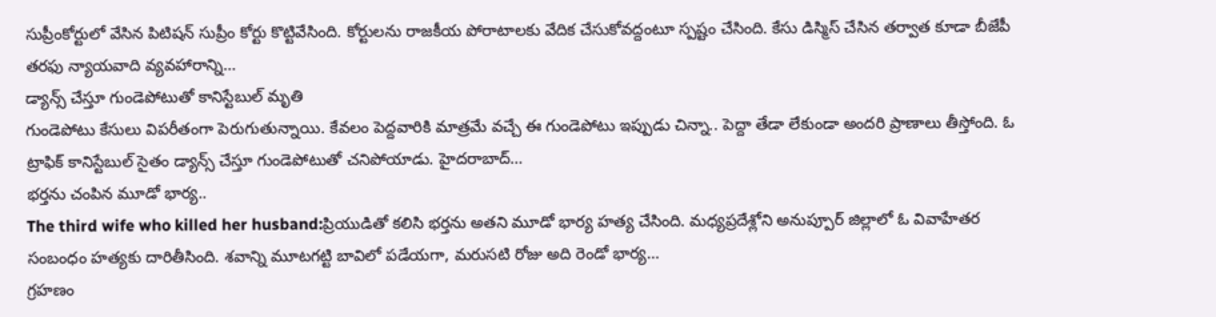సుప్రీంకోర్టులో వేసిన పిటిషన్ సుప్రీం కోర్టు కొట్టివేసింది. కోర్టులను రాజకీయ పోరాటాలకు వేదిక చేసుకోవద్దంటూ స్పష్టం చేసింది. కేసు డిస్మిస్ చేసిన తర్వాత కూడా బీజేపీ తరఫు న్యాయవాది వ్యవహారాన్ని…
డ్యాన్స్ చేస్తూ గుండెపోటుతో కానిస్టేబుల్ మృతి
గుండెపోటు కేసులు విపరీతంగా పెరుగుతున్నాయి. కేవలం పెద్దవారికి మాత్రమే వచ్చే ఈ గుండెపోటు ఇప్పుడు చిన్నా.. పెద్దా తేడా లేకుండా అందరి ప్రాణాలు తీస్తోంది. ఓ ట్రాఫిక్ కానిస్టేబుల్ సైతం డ్యాన్స్ చేస్తూ గుండెపోటుతో చనిపోయాడు. హైదరాబాద్…
భర్తను చంపిన మూడో భార్య..
The third wife who killed her husband:ప్రియుడితో కలిసి భర్తను అతని మూడో భార్య హత్య చేసింది. మధ్యప్రదేశ్లోని అనుప్పూర్ జిల్లాలో ఓ వివాహేతర సంబంధం హత్యకు దారితీసింది. శవాన్ని మూటగట్టి బావిలో పడేయగా, మరుసటి రోజు అది రెండో భార్య…
గ్రహణం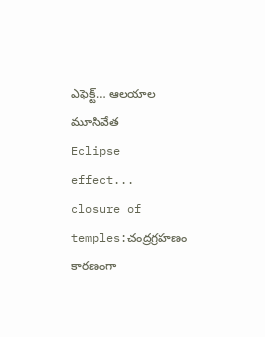ఎఫెక్ట్… ఆలయాల మూసివేత
Eclipse effect... closure of temples:చంద్రగ్రహణం కారణంగా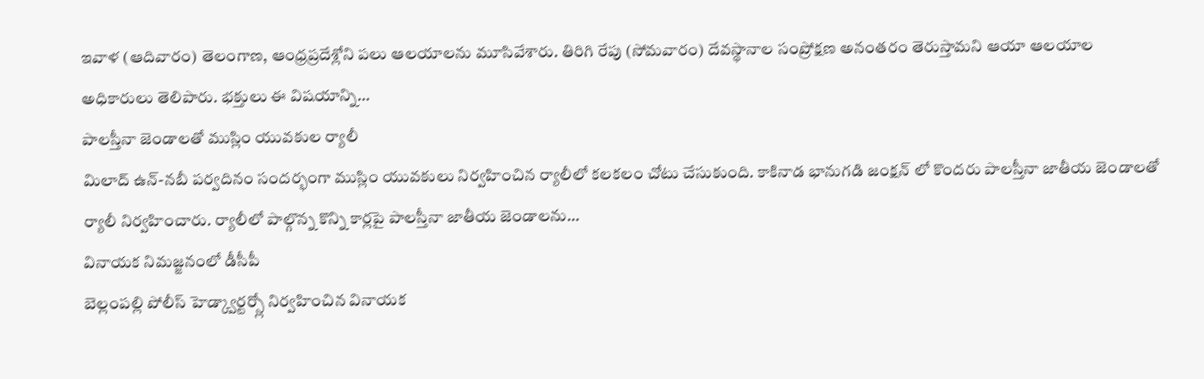ఇవాళ (ఆదివారం) తెలంగాణ, ఆంధ్రప్రదేశ్లోని పలు ఆలయాలను మూసివేశారు. తిరిగి రేపు (సోమవారం) దేవస్థానాల సంప్రోక్షణ అనంతరం తెరుస్తామని ఆయా ఆలయాల అధికారులు తెలిపారు. భక్తులు ఈ విషయాన్ని…
పాలస్తీనా జెండాలతో ముస్లిం యువకుల ర్యాలీ
మిలాద్ ఉన్-నబీ పర్వదినం సందర్భంగా ముస్లిం యువకులు నిర్వహించిన ర్యాలీలో కలకలం చోటు చేసుకుంది. కాకినాడ భానుగడి జంక్షన్ లో కొందరు పాలస్తీనా జాతీయ జెండాలతో ర్యాలీ నిర్వహించారు. ర్యాలీలో పాల్గొన్న కొన్ని కార్లపై పాలస్తీనా జాతీయ జెండాలను…
వినాయక నిమజ్జనంలో డీసీపీ
బెల్లంపల్లి పోలీస్ హెడ్క్వార్టర్స్లో నిర్వహించిన వినాయక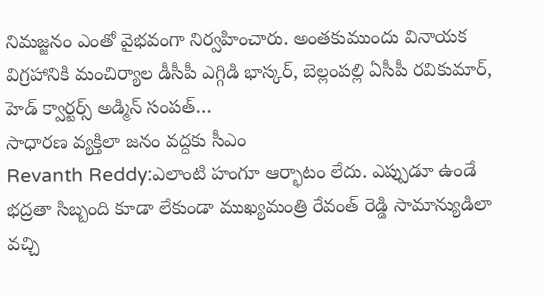నిమజ్జనం ఎంతో వైభవంగా నిర్వహించారు. అంతకుముందు వినాయక విగ్రహానికి మంచిర్యాల డీసీపీ ఎగ్గిడి భాస్కర్, బెల్లంపల్లి ఏసీపీ రవికుమార్, హెడ్ క్వార్టర్స్ అడ్మిన్ సంపత్…
సాధారణ వ్యక్తిలా జనం వద్దకు సీఎం
Revanth Reddy:ఎలాంటి హంగూ ఆర్భాటం లేదు. ఎప్పుడూ ఉండే భద్రతా సిబ్బంది కూడా లేకుండా ముఖ్యమంత్రి రేవంత్ రెడ్డి సామాన్యుడిలా వచ్చి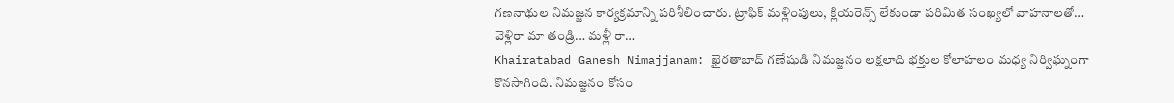గణనాథుల నిమజ్జన కార్యక్రమాన్ని పరిశీలించారు. ట్రాఫిక్ మళ్లింపులు, క్లియరెన్స్ లేకుండా పరిమిత సంఖ్యలో వాహనాలతో…
వెళ్లిరా మా తండ్రి… మళ్లీ రా…
Khairatabad Ganesh Nimajjanam: ఖైరతాబాద్ గణేషుడి నిమజ్జనం లక్షలాది భక్తుల కోలాహలం మధ్య నిర్విఘ్నంగా కొనసాగింది. నిమజ్జనం కోసం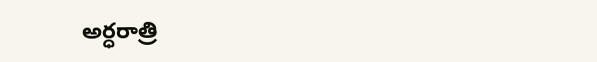అర్ధరాత్రి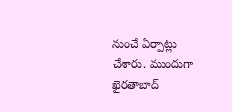నుంచే ఏర్పాట్లు చేశారు. ముందుగా ఖైరతాబాద్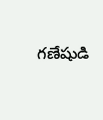గణేషుడి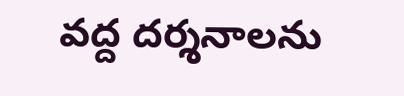వద్ద దర్శనాలను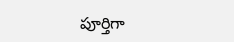పూర్తిగా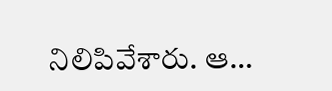నిలిపివేశారు. ఆ…